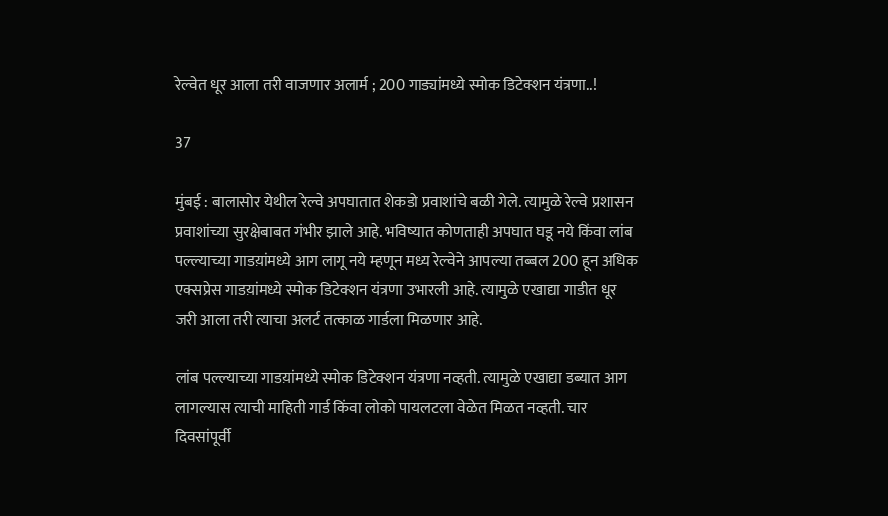रेल्वेत धूर आला तरी वाजणार अलार्म ; 200 गाड्यांमध्ये स्मोक डिटेक्शन यंत्रणा..!

37

मुंबई : बालासोर येथील रेल्वे अपघातात शेकडो प्रवाशांचे बळी गेले. त्यामुळे रेल्वे प्रशासन प्रवाशांच्या सुरक्षेबाबत गंभीर झाले आहे. भविष्यात कोणताही अपघात घडू नये किंवा लांब पल्ल्याच्या गाडय़ांमध्ये आग लागू नये म्हणून मध्य रेल्वेने आपल्या तब्बल 200 हून अधिक एक्सप्रेस गाडय़ांमध्ये स्मोक डिटेक्शन यंत्रणा उभारली आहे. त्यामुळे एखाद्या गाडीत धूर जरी आला तरी त्याचा अलर्ट तत्काळ गार्डला मिळणार आहे.

लांब पल्ल्याच्या गाडय़ांमध्ये स्मोक डिटेक्शन यंत्रणा नव्हती. त्यामुळे एखाद्या डब्यात आग लागल्यास त्याची माहिती गार्ड किंवा लोको पायलटला वेळेत मिळत नव्हती. चार दिवसांपूर्वी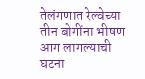तेलंगणात रेल्वेच्या तीन बोगींना भीषण आग लागल्याची घटना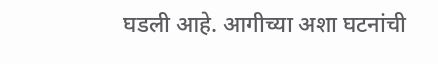घडली आहे. आगीच्या अशा घटनांची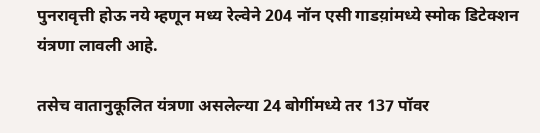पुनरावृत्ती होऊ नये म्हणून मध्य रेल्वेने 204 नॉन एसी गाडय़ांमध्ये स्मोक डिटेक्शन यंत्रणा लावली आहे.

तसेच वातानुकूलित यंत्रणा असलेल्या 24 बोगींमध्ये तर 137 पॉवर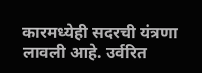कारमध्येही सदरची यंत्रणा लावली आहे. उर्वरित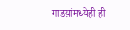गाडय़ांमध्येही ही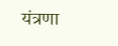यंत्रणा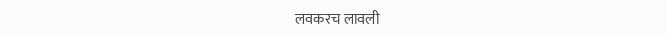लवकरच लावली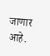जाणार आहे.